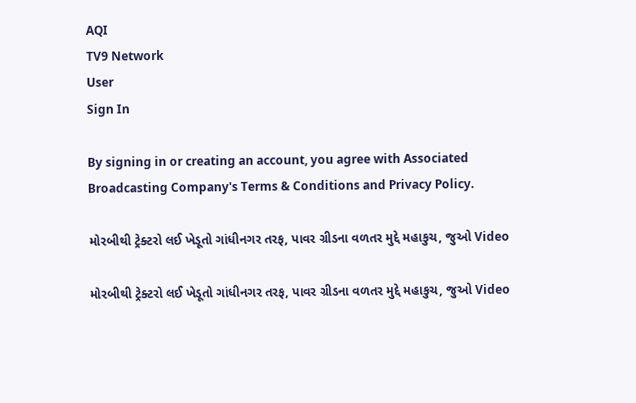AQI
TV9 Network
User
Sign In

By signing in or creating an account, you agree with Associated Broadcasting Company's Terms & Conditions and Privacy Policy.

મોરબીથી ટ્રેક્ટરો લઈ ખેડૂતો ગાંધીનગર તરફ, પાવર ગ્રીડના વળતર મુદ્દે મહાકુચ, જુઓ Video

મોરબીથી ટ્રેક્ટરો લઈ ખેડૂતો ગાંધીનગર તરફ, પાવર ગ્રીડના વળતર મુદ્દે મહાકુચ, જુઓ Video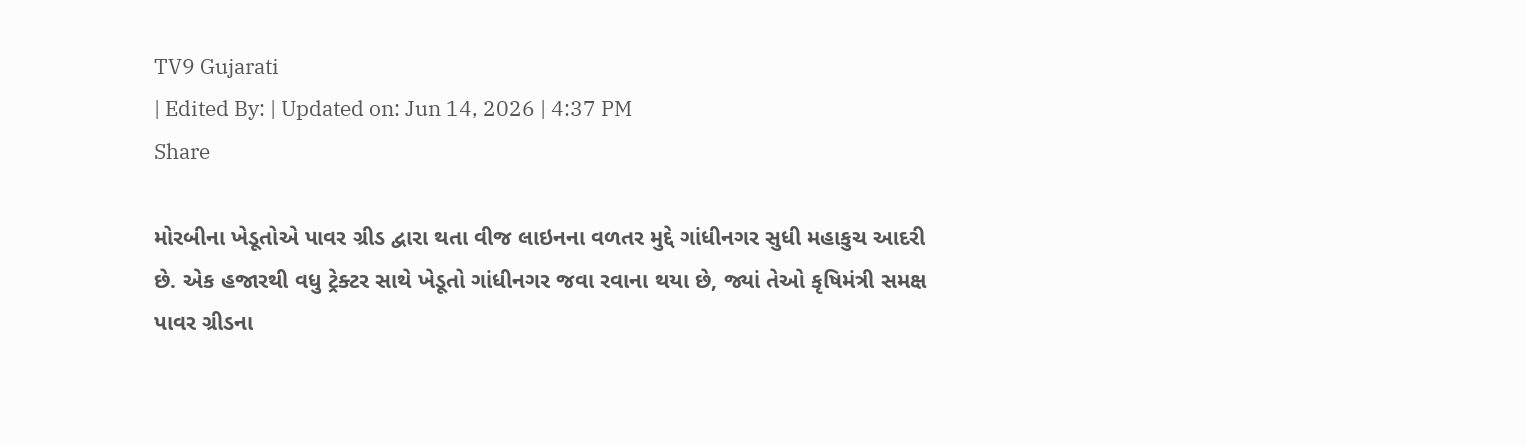TV9 Gujarati
| Edited By: | Updated on: Jun 14, 2026 | 4:37 PM
Share

મોરબીના ખેડૂતોએ પાવર ગ્રીડ દ્વારા થતા વીજ લાઇનના વળતર મુદ્દે ગાંધીનગર સુધી મહાકુચ આદરી છે. એક હજારથી વધુ ટ્રેક્ટર સાથે ખેડૂતો ગાંધીનગર જવા રવાના થયા છે, જ્યાં તેઓ કૃષિમંત્રી સમક્ષ પાવર ગ્રીડના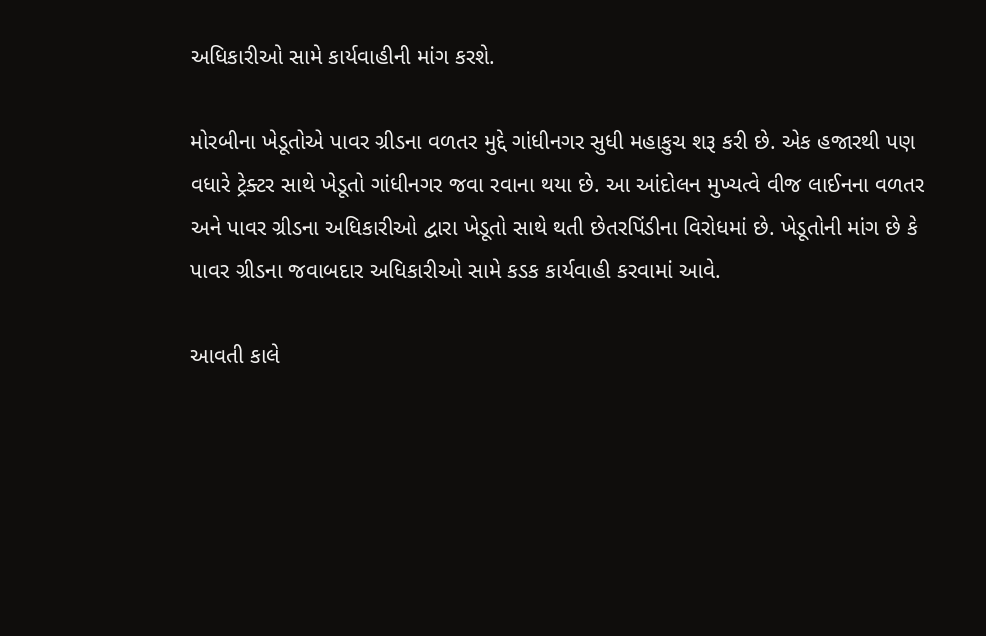અધિકારીઓ સામે કાર્યવાહીની માંગ કરશે.

મોરબીના ખેડૂતોએ પાવર ગ્રીડના વળતર મુદ્દે ગાંધીનગર સુધી મહાકુચ શરૂ કરી છે. એક હજારથી પણ વધારે ટ્રેક્ટર સાથે ખેડૂતો ગાંધીનગર જવા રવાના થયા છે. આ આંદોલન મુખ્યત્વે વીજ લાઈનના વળતર અને પાવર ગ્રીડના અધિકારીઓ દ્વારા ખેડૂતો સાથે થતી છેતરપિંડીના વિરોધમાં છે. ખેડૂતોની માંગ છે કે પાવર ગ્રીડના જવાબદાર અધિકારીઓ સામે કડક કાર્યવાહી કરવામાં આવે.

આવતી કાલે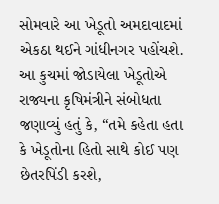સોમવારે આ ખેડૂતો અમદાવાદમાં એકઠા થઈને ગાંધીનગર પહોંચશે. આ કુચમાં જોડાયેલા ખેડૂતોએ રાજ્યના કૃષિમંત્રીને સંબોધતા જણાવ્યું હતું કે, “તમે કહેતા હતા કે ખેડૂતોના હિતો સાથે કોઈ પણ છેતરપિંડી કરશે,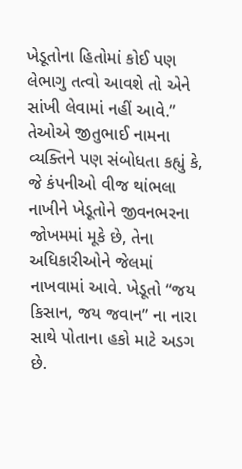ખેડૂતોના હિતોમાં કોઈ પણ લેભાગુ તત્વો આવશે તો એને સાંખી લેવામાં નહીં આવે.” તેઓએ જીતુભાઈ નામના વ્યક્તિને પણ સંબોધતા કહ્યું કે, જે કંપનીઓ વીજ થાંભલા નાખીને ખેડૂતોને જીવનભરના જોખમમાં મૂકે છે, તેના અધિકારીઓને જેલમાં નાખવામાં આવે. ખેડૂતો “જય કિસાન, જય જવાન” ના નારા સાથે પોતાના હકો માટે અડગ છે.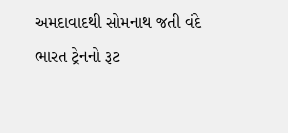અમદાવાદથી સોમનાથ જતી વંદે ભારત ટ્રેનનો રૂટ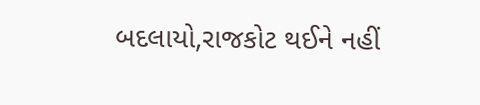બદલાયો,રાજકોટ થઈને નહીં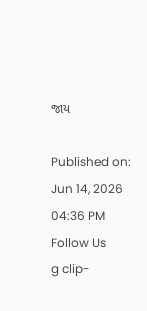જાય

Published on: Jun 14, 2026 04:36 PM
Follow Us
g clip-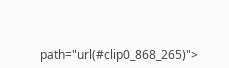path="url(#clip0_868_265)">